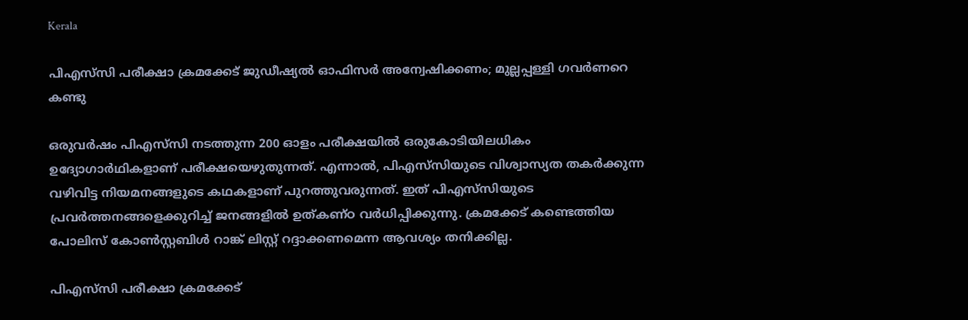Kerala

പിഎസ്‌സി പരീക്ഷാ ക്രമക്കേട് ജുഡീഷ്യല്‍ ഓഫിസര്‍ അന്വേഷിക്കണം; മുല്ലപ്പള്ളി ഗവര്‍ണറെ കണ്ടു

ഒരുവര്‍ഷം പിഎസ്‌സി നടത്തുന്ന 200 ഓളം പരീക്ഷയില്‍ ഒരുകോടിയിലധികം ഉദ്യോഗാര്‍ഥികളാണ് പരീക്ഷയെഴുതുന്നത്. എന്നാല്‍, പിഎസ്‌സിയുടെ വിശ്വാസ്യത തകര്‍ക്കുന്ന വഴിവിട്ട നിയമനങ്ങളുടെ കഥകളാണ് പുറത്തുവരുന്നത്. ഇത് പിഎസ്‌സിയുടെ പ്രവര്‍ത്തനങ്ങളെക്കുറിച്ച് ജനങ്ങളില്‍ ഉത്കണ്ഠ വര്‍ധിപ്പിക്കുന്നു. ക്രമക്കേട് കണ്ടെത്തിയ പോലിസ് കോണ്‍സ്റ്റബിള്‍ റാങ്ക് ലിസ്റ്റ് റദ്ദാക്കണമെന്ന ആവശ്യം തനിക്കില്ല.

പിഎസ്‌സി പരീക്ഷാ ക്രമക്കേട്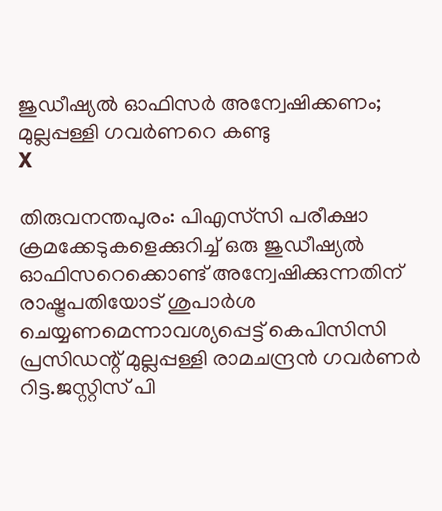ജുഡീഷ്യല്‍ ഓഫിസര്‍ അന്വേഷിക്കണം; മുല്ലപ്പള്ളി ഗവര്‍ണറെ കണ്ടു
X

തിരുവനന്തപുരം: പിഎസ്‌സി പരീക്ഷാ ക്രമക്കേടുകളെക്കുറിച്ച് ഒരു ജുഡീഷ്യല്‍ ഓഫിസറെക്കൊണ്ട് അന്വേഷിക്കുന്നതിന് രാഷ്ട്രപതിയോട് ശുപാര്‍ശ ചെയ്യണമെന്നാവശ്യപ്പെട്ട് കെപിസിസി പ്രസിഡന്റ് മുല്ലപ്പള്ളി രാമചന്ദ്രന്‍ ഗവര്‍ണര്‍ റിട്ട.ജസ്റ്റിസ് പി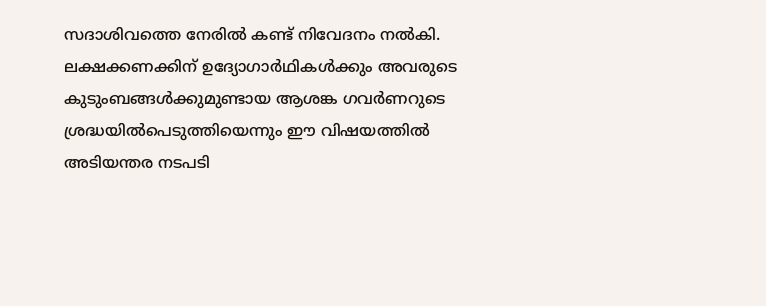സദാശിവത്തെ നേരില്‍ കണ്ട് നിവേദനം നല്‍കി. ലക്ഷക്കണക്കിന് ഉദ്യോഗാര്‍ഥികള്‍ക്കും അവരുടെ കുടുംബങ്ങള്‍ക്കുമുണ്ടായ ആശങ്ക ഗവര്‍ണറുടെ ശ്രദ്ധയില്‍പെടുത്തിയെന്നും ഈ വിഷയത്തില്‍ അടിയന്തര നടപടി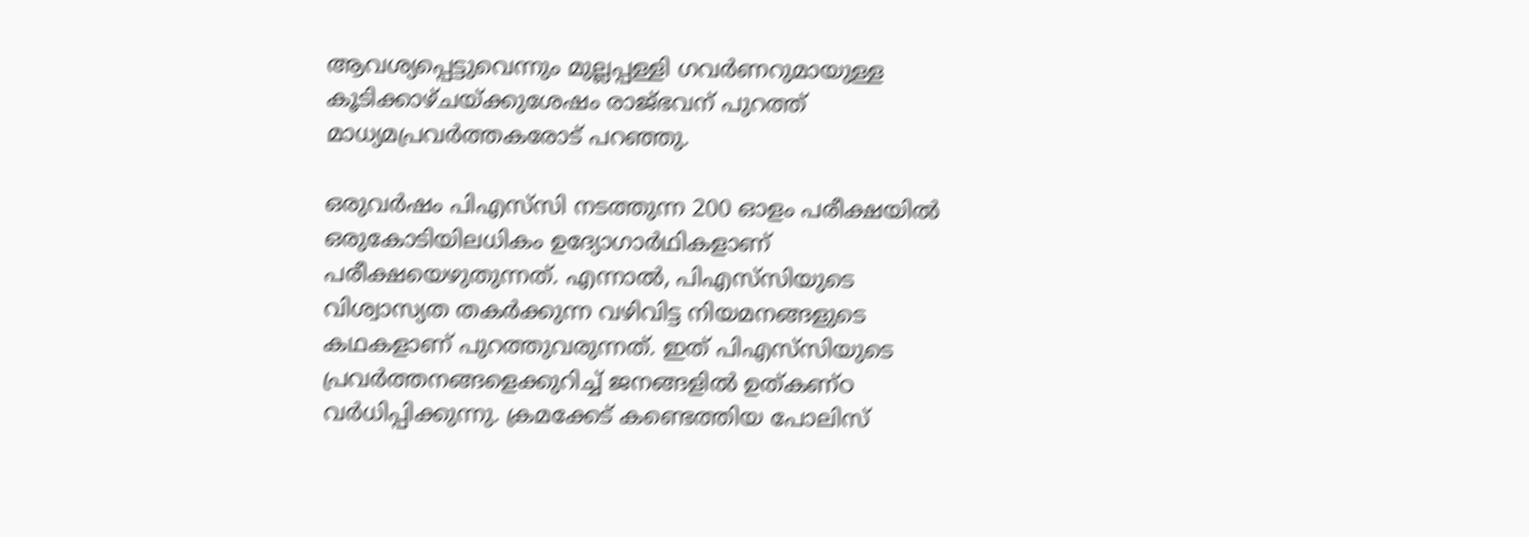ആവശ്യപ്പെട്ടുവെന്നും മുല്ലപ്പള്ളി ഗവര്‍ണറുമായുള്ള കൂടിക്കാഴ്ചയ്ക്കുശേഷം രാജ്ഭവന് പുറത്ത് മാധ്യമപ്രവര്‍ത്തകരോട് പറഞ്ഞു.

ഒരുവര്‍ഷം പിഎസ്‌സി നടത്തുന്ന 200 ഓളം പരീക്ഷയില്‍ ഒരുകോടിയിലധികം ഉദ്യോഗാര്‍ഥികളാണ് പരീക്ഷയെഴുതുന്നത്. എന്നാല്‍, പിഎസ്‌സിയുടെ വിശ്വാസ്യത തകര്‍ക്കുന്ന വഴിവിട്ട നിയമനങ്ങളുടെ കഥകളാണ് പുറത്തുവരുന്നത്. ഇത് പിഎസ്‌സിയുടെ പ്രവര്‍ത്തനങ്ങളെക്കുറിച്ച് ജനങ്ങളില്‍ ഉത്കണ്ഠ വര്‍ധിപ്പിക്കുന്നു. ക്രമക്കേട് കണ്ടെത്തിയ പോലിസ്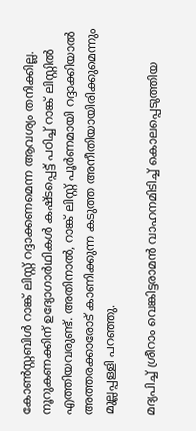കോണ്‍സ്റ്റബിള്‍ റാങ്ക് ലിസ്റ്റ് റദ്ദാക്കണമെന്ന ആവശ്യം തനിക്കില്ല. നൂറുകണക്കിന് ഉദ്യോഗാര്‍ഥികള്‍ കഷ്ടപ്പെട്ട് പഠിച്ച് റാങ്ക് ലിസ്റ്റില്‍ എത്തിയവരുണ്ട്. അതിനാല്‍, റാങ്ക് ലിസ്റ്റ് പൂര്‍ണമായി റദ്ദാക്കിയാല്‍ അത്തരക്കാരോട് കാണിക്കുന്ന കടുത്ത അനീതിയായിരിക്കുമെന്നും മുല്ലപ്പള്ളി പറഞ്ഞു.

മദ്യപിച്ച് ശ്രീറാം വെങ്കിട്ടരാമന്‍ വാഹനമിടിച്ച് കൊലപ്പെടുത്തിയ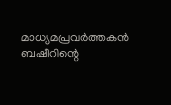മാധ്യമപ്രവര്‍ത്തകന്‍ ബഷീറിന്റെ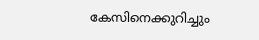കേസിനെക്കുറിച്ചും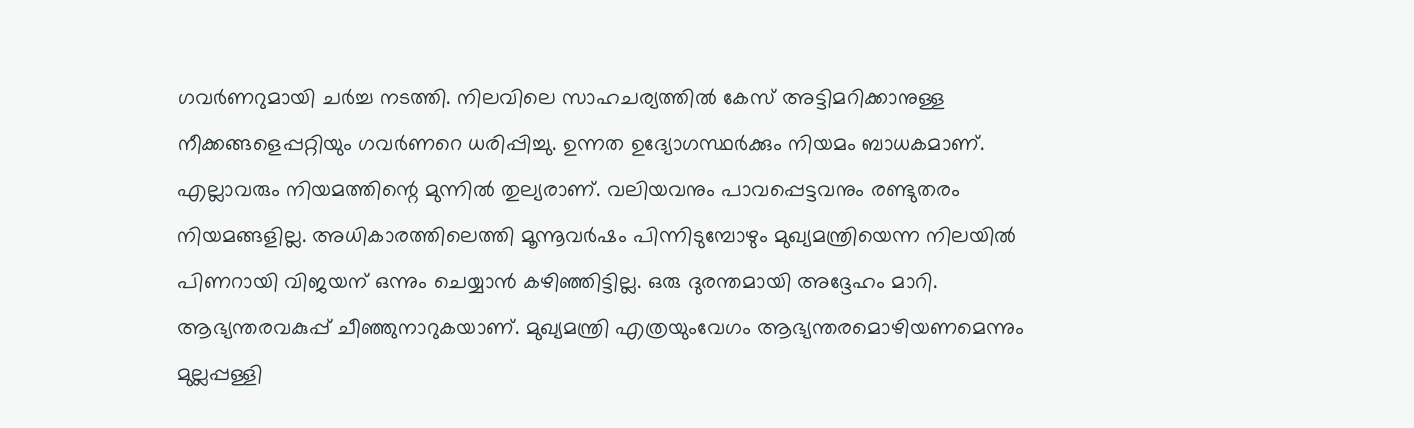ഗവര്‍ണറുമായി ചര്‍ച്ച നടത്തി. നിലവിലെ സാഹചര്യത്തില്‍ കേസ് അട്ടിമറിക്കാനുള്ള നീക്കങ്ങളെപ്പറ്റിയും ഗവര്‍ണറെ ധരിപ്പിച്ചു. ഉന്നത ഉദ്യോഗസ്ഥര്‍ക്കും നിയമം ബാധകമാണ്. എല്ലാവരും നിയമത്തിന്റെ മുന്നില്‍ തുല്യരാണ്. വലിയവനും പാവപ്പെട്ടവനും രണ്ടുതരം നിയമങ്ങളില്ല. അധികാരത്തിലെത്തി മൂന്നൂവര്‍ഷം പിന്നിടുമ്പോഴും മുഖ്യമന്ത്രിയെന്ന നിലയില്‍ പിണറായി വിജയന് ഒന്നും ചെയ്യാന്‍ കഴിഞ്ഞിട്ടില്ല. ഒരു ദുരന്തമായി അദ്ദേഹം മാറി. ആഭ്യന്തരവകുപ്പ് ചീഞ്ഞുനാറുകയാണ്. മുഖ്യമന്ത്രി എത്രയുംവേഗം ആഭ്യന്തരമൊഴിയണമെന്നും മുല്ലപ്പള്ളി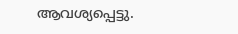ആവശ്യപ്പെട്ടു.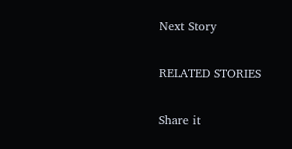Next Story

RELATED STORIES

Share it